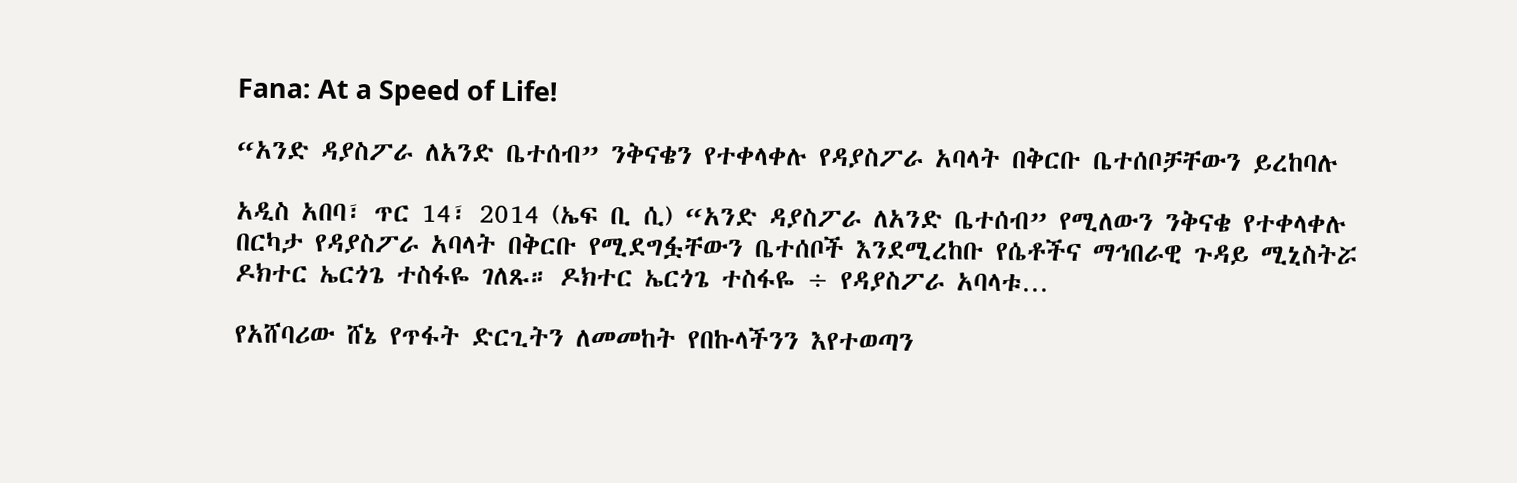Fana: At a Speed of Life!

“አንድ ዳያስፖራ ለአንድ ቤተሰብ” ንቅናቄን የተቀላቀሉ የዳያስፖራ አባላት በቅርቡ ቤተሰቦቻቸውን ይረከባሉ

አዲስ አበባ፣ ጥር 14፣ 2014 (ኤፍ ቢ ሲ) “አንድ ዳያስፖራ ለአንድ ቤተሰብ” የሚለውን ንቅናቄ የተቀላቀሉ በርካታ የዳያስፖራ አባላት በቅርቡ የሚደግፏቸውን ቤተሰቦች እንደሚረከቡ የሴቶችና ማኅበራዊ ጉዳይ ሚኒስትሯ ዶክተር ኤርጎጌ ተስፋዬ ገለጹ። ዶክተር ኤርጎጌ ተስፋዬ ÷ የዳያስፖራ አባላቱ…

የአሸባሪው ሸኔ የጥፋት ድርጊትን ለመመከት የበኩላችንን እየተወጣን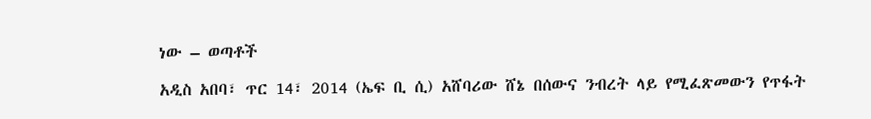ነው – ወጣቶች

አዲስ አበባ፣ ጥር 14፣ 2014 (ኤፍ ቢ ሲ) አሸባሪው ሸኔ በሰውና ንብረት ላይ የሚፈጽመውን የጥፋት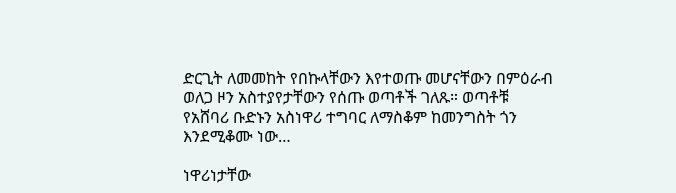ድርጊት ለመመከት የበኩላቸውን እየተወጡ መሆናቸውን በምዕራብ ወለጋ ዞን አስተያየታቸውን የሰጡ ወጣቶች ገለጹ። ወጣቶቹ የአሸባሪ ቡድኑን አስነዋሪ ተግባር ለማስቆም ከመንግስት ጎን እንደሚቆሙ ነው…

ነዋሪነታቸው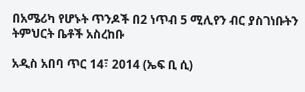በአሜሪካ የሆኑት ጥንዶች በ2 ነጥብ 5 ሚሊየን ብር ያስገነቡትን ትምህርት ቤቶች አስረከቡ

አዲስ አበባ ጥር 14፣ 2014 (ኤፍ ቢ ሲ)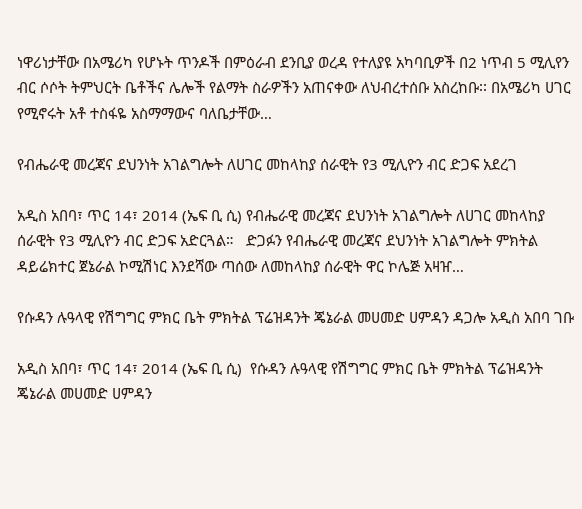ነዋሪነታቸው በአሜሪካ የሆኑት ጥንዶች በምዕራብ ደንቢያ ወረዳ የተለያዩ አካባቢዎች በ2 ነጥብ 5 ሚሊየን ብር ሶሶት ትምህርት ቤቶችና ሌሎች የልማት ስራዎችን አጠናቀው ለህብረተሰቡ አስረከቡ፡፡ በአሜሪካ ሀገር የሚኖሩት አቶ ተስፋዬ አስማማውና ባለቤታቸው…

የብሔራዊ መረጃና ደህንነት አገልግሎት ለሀገር መከላከያ ሰራዊት የ3 ሚሊዮን ብር ድጋፍ አደረገ

አዲስ አበባ፣ ጥር 14፣ 2014 (ኤፍ ቢ ሲ) የብሔራዊ መረጃና ደህንነት አገልግሎት ለሀገር መከላከያ ሰራዊት የ3 ሚሊዮን ብር ድጋፍ አድርጓል።   ድጋፉን የብሔራዊ መረጃና ደህንነት አገልግሎት ምክትል ዳይሬክተር ጀኔራል ኮሚሽነር እንደሻው ጣሰው ለመከላከያ ሰራዊት ዋር ኮሌጅ አዛዠ…

የሱዳን ሉዓላዊ የሽግግር ምክር ቤት ምክትል ፕሬዝዳንት ጄኔራል መሀመድ ሀምዳን ዳጋሎ አዲስ አበባ ገቡ

አዲስ አበባ፣ ጥር 14፣ 2014 (ኤፍ ቢ ሲ)  የሱዳን ሉዓላዊ የሽግግር ምክር ቤት ምክትል ፕሬዝዳንት ጄኔራል መሀመድ ሀምዳን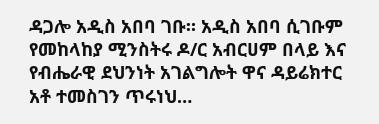ዳጋሎ አዲስ አበባ ገቡ። አዲስ አበባ ሲገቡም የመከላከያ ሚንስትሩ ዶ/ር አብርሀም በላይ እና የብሔራዊ ደህንነት አገልግሎት ዋና ዳይሬክተር አቶ ተመስገን ጥሩነህ…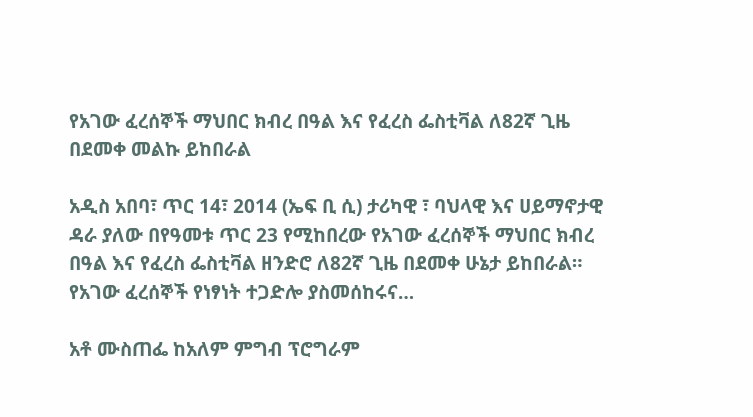የአገው ፈረሰኞች ማህበር ክብረ በዓል እና የፈረስ ፌስቲቫል ለ82ኛ ጊዜ በደመቀ መልኩ ይከበራል

አዲስ አበባ፣ ጥር 14፣ 2014 (ኤፍ ቢ ሲ) ታሪካዊ ፣ ባህላዊ እና ሀይማኖታዊ ዳራ ያለው በየዓመቱ ጥር 23 የሚከበረው የአገው ፈረሰኞች ማህበር ክብረ በዓል እና የፈረስ ፌስቲቫል ዘንድሮ ለ82ኛ ጊዜ በደመቀ ሁኔታ ይከበራል።   የአገው ፈረሰኞች የነፃነት ተጋድሎ ያስመሰከሩና…

አቶ ሙስጠፌ ከአለም ምግብ ፕሮግራም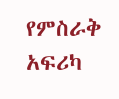የምስራቅ አፍሪካ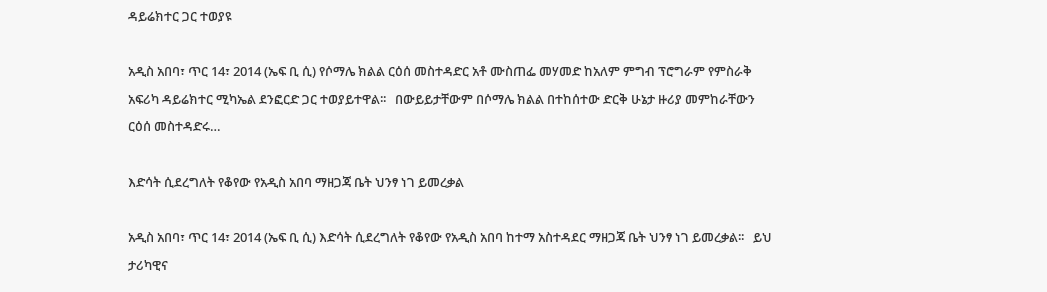ዳይሬክተር ጋር ተወያዩ

አዲስ አበባ፣ ጥር 14፣ 2014 (ኤፍ ቢ ሲ) የሶማሌ ክልል ርዕሰ መስተዳድር አቶ ሙስጠፌ መሃመድ ከአለም ምግብ ፕሮግራም የምስራቅ አፍሪካ ዳይሬክተር ሚካኤል ደንፎርድ ጋር ተወያይተዋል፡፡   በውይይታቸውም በሶማሌ ክልል በተከሰተው ድርቅ ሁኔታ ዙሪያ መምከራቸውን ርዕሰ መስተዳድሩ…

እድሳት ሲደረግለት የቆየው የአዲስ አበባ ማዘጋጃ ቤት ህንፃ ነገ ይመረቃል

አዲስ አበባ፣ ጥር 14፣ 2014 (ኤፍ ቢ ሲ) እድሳት ሲደረግለት የቆየው የአዲስ አበባ ከተማ አስተዳደር ማዘጋጃ ቤት ህንፃ ነገ ይመረቃል፡፡   ይህ ታሪካዊና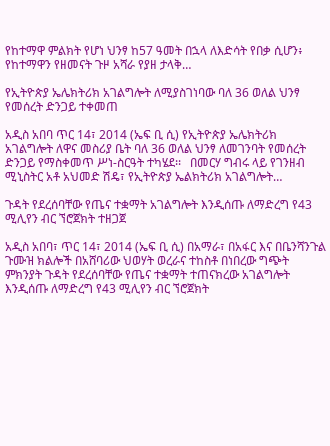የከተማዋ ምልክት የሆነ ህንፃ ከ57 ዓመት በኋላ ለእድሳት የበቃ ሲሆን፥ የከተማዋን የዘመናት ጉዞ አሻራ የያዘ ታላቅ…

የኢትዮጵያ ኤሌክትሪክ አገልግሎት ለሚያስገነባው ባለ 36 ወለል ህንፃ የመሰረት ድንጋይ ተቀመጠ

አዲስ አበባ ጥር 14፣ 2014 (ኤፍ ቢ ሲ) የኢትዮጵያ ኤሌክትሪክ አገልግሎት ለዋና መስሪያ ቤት ባለ 36 ወለል ህንፃ ለመገንባት የመሰረት ድንጋይ የማስቀመጥ ሥነ-ስርዓት ተካሄደ፡፡   በመርሃ ግብሩ ላይ የገንዘብ ሚኒስትር አቶ አህመድ ሽዴ፣ የኢትዮጵያ ኤልክትሪክ አገልግሎት…

ጉዳት የደረሰባቸው የጤና ተቋማት አገልግሎት እንዲሰጡ ለማድረግ የ43 ሚሊየን ብር ኘሮጀክት ተዘጋጀ

አዲስ አበባ፣ ጥር 14፣ 2014 (ኤፍ ቢ ሲ) በአማራ፣ በአፋር እና በቤንሻንጉል ጉሙዝ ክልሎች በአሸባሪው ህወሃት ወረራና ተከስቶ በነበረው ግጭት ምክንያት ጉዳት የደረሰባቸው የጤና ተቋማት ተጠናክረው አገልግሎት እንዲሰጡ ለማድረግ የ43 ሚሊየን ብር ኘሮጀክት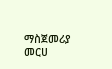ማስጀመሪያ መርሀ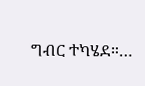ግብር ተካሄደ።…